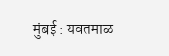मुंबई : यवतमाळ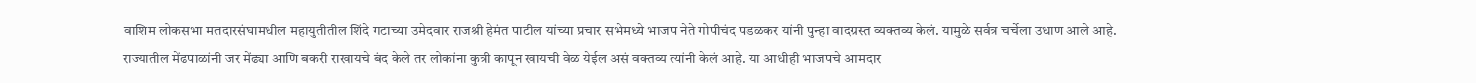वाशिम लोकसभा मतदारसंघामधील महायुतीतील शिंदे गटाच्या उमेदवार राजश्री हेमंत पाटील यांच्या प्रचार सभेमध्ये भाजप नेते गोपीचंद पडळकर यांनी पुन्हा वादग्रस्त व्यक्तव्य केलं. यामुळे सर्वत्र चर्चेला उधाण आले आहे.
राज्यातील मेंढपाळांनी जर मेंढ्या आणि बकरी राखायचे बंद केले तर लोकांना कुत्री कापून खायची वेळ येईल असं वक्तव्य त्यांनी केलं आहे. या आधीही भाजपचे आमदार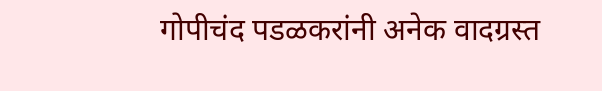गोपीचंद पडळकरांनी अनेक वादग्रस्त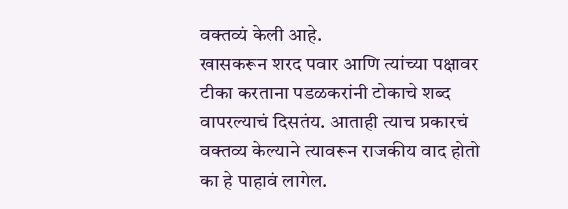वक्तव्यं केली आहे.
खासकरून शरद पवार आणि त्यांच्या पक्षावर टीका करताना पडळकरांनी टोकाचे शब्द वापरल्याचं दिसतंय. आताही त्याच प्रकारचं वक्तव्य केल्याने त्यावरून राजकीय वाद होतो का हे पाहावं लागेल.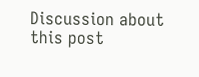Discussion about this post